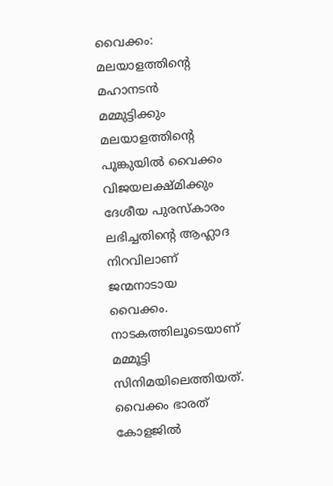വൈക്കം: മലയാളത്തിന്റെ മഹാനടൻ മമ്മുട്ടിക്കും മലയാളത്തിന്റെ പൂങ്കുയിൽ വൈക്കം വിജയലക്ഷ്മിക്കും ദേശീയ പുരസ്കാരം ലഭിച്ചതിന്റെ ആഹ്ലാദ നിറവിലാണ് ജന്മനാടായ വൈക്കം.
നാടകത്തിലൂടെയാണ് മമ്മൂട്ടി സിനിമയിലെത്തിയത്. വൈക്കം ഭാരത് കോളജിൽ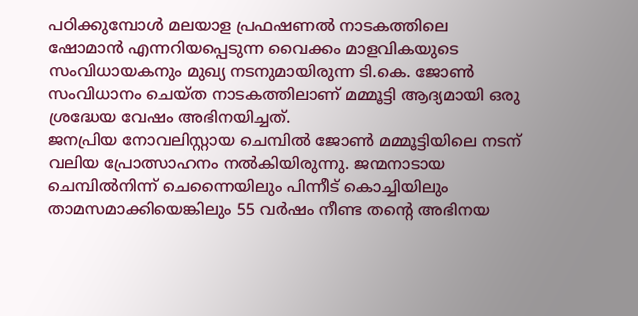പഠിക്കുമ്പോൾ മലയാള പ്രഫഷണൽ നാടകത്തിലെ ഷോമാൻ എന്നറിയപ്പെടുന്ന വൈക്കം മാളവികയുടെ സംവിധായകനും മുഖ്യ നടനുമായിരുന്ന ടി.കെ. ജോൺ സംവിധാനം ചെയ്ത നാടകത്തിലാണ് മമ്മൂട്ടി ആദ്യമായി ഒരു ശ്രദ്ധേയ വേഷം അഭിനയിച്ചത്.
ജനപ്രിയ നോവലിസ്റ്റായ ചെമ്പിൽ ജോൺ മമ്മൂട്ടിയിലെ നടന് വലിയ പ്രോത്സാഹനം നൽകിയിരുന്നു. ജന്മനാടായ ചെമ്പിൽനിന്ന് ചെന്നൈയിലും പിന്നീട് കൊച്ചിയിലും താമസമാക്കിയെങ്കിലും 55 വർഷം നീണ്ട തന്റെ അഭിനയ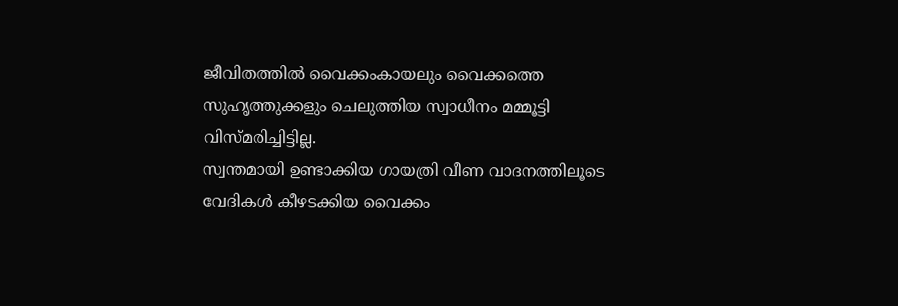ജീവിതത്തിൽ വൈക്കംകായലും വൈക്കത്തെ സുഹൃത്തുക്കളും ചെലുത്തിയ സ്വാധീനം മമ്മൂട്ടി വിസ്മരിച്ചിട്ടില്ല.
സ്വന്തമായി ഉണ്ടാക്കിയ ഗായത്രി വീണ വാദനത്തിലൂടെ വേദികൾ കീഴടക്കിയ വൈക്കം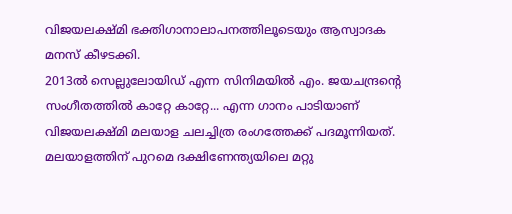വിജയലക്ഷ്മി ഭക്തിഗാനാലാപനത്തിലൂടെയും ആസ്വാദക മനസ് കീഴടക്കി.
2013ൽ സെല്ലുലോയിഡ് എന്ന സിനിമയിൽ എം. ജയചന്ദ്രന്റെ സംഗീതത്തിൽ കാറ്റേ കാറ്റേ... എന്ന ഗാനം പാടിയാണ് വിജയലക്ഷ്മി മലയാള ചലച്ചിത്ര രംഗത്തേക്ക് പദമൂന്നിയത്. മലയാളത്തിന് പുറമെ ദക്ഷിണേന്ത്യയിലെ മറ്റു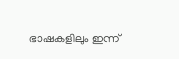ഭാഷകളിലും ഇന്ന്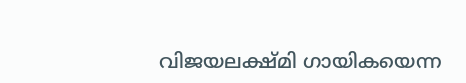വിജയലക്ഷ്മി ഗായികയെന്ന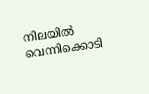നിലയിൽ വെന്നിക്കൊടി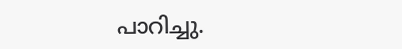പാറിച്ചു.